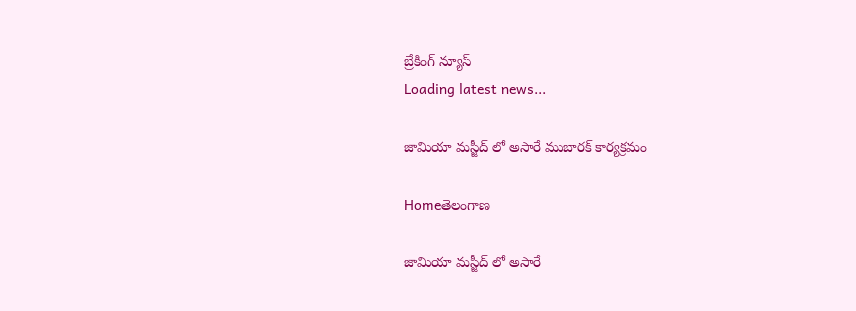బ్రేకింగ్ న్యూస్
Loading latest news...

జామియా మస్జీద్ లో అసారే ముబారక్ కార్యక్రమం

Homeతెలంగాణ

జామియా మస్జీద్ లో అసారే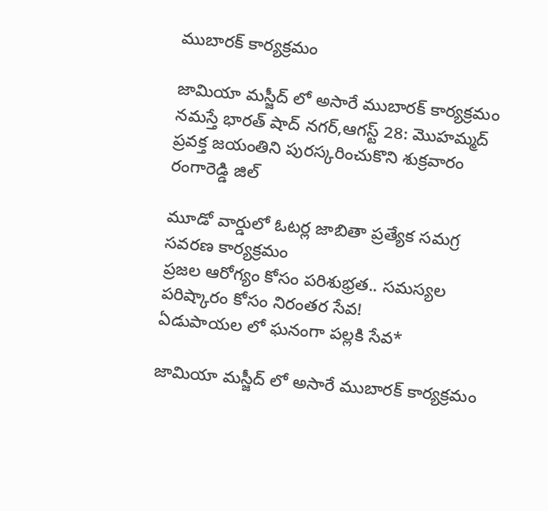ముబారక్ కార్యక్రమం

జామియా మస్జీద్ లో అసారే ముబారక్ కార్యక్రమం నమస్తే భారత్ షాద్ నగర్,ఆగస్ట్ 28: మొహమ్మద్ ప్రవక్త జయంతిని పురస్కరించుకొని శుక్రవారం రంగారెడ్డి జిల్

మూడో వార్డులో ఓటర్ల జాబితా ప్రత్యేక సమగ్ర సవరణ కార్యక్రమం
ప్రజల ఆరోగ్యం కోసం పరిశుభ్రత.. సమస్యల పరిష్కారం కోసం నిరంతర సేవ!
ఏడుపాయల లో ఘనంగా పల్లకి సేవ*

జామియా మస్జీద్ లో అసారే ముబారక్ కార్యక్రమం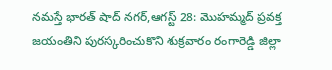నమస్తే భారత్ షాద్ నగర్,ఆగస్ట్ 28: మొహమ్మద్ ప్రవక్త జయంతిని పురస్కరించుకొని శుక్రవారం రంగారెడ్డి జిల్లా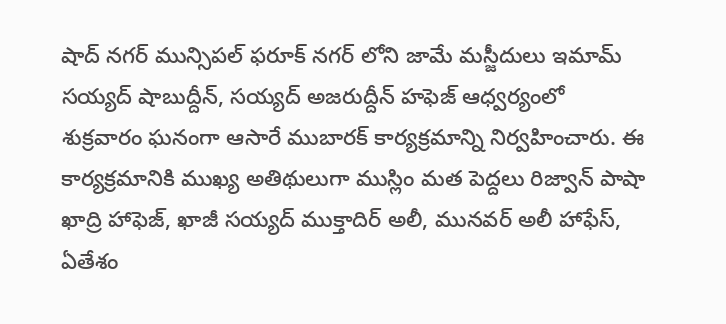షాద్ నగర్ మున్సిపల్ ఫరూక్ నగర్ లోని జామే మస్జీదులు ఇమామ్ సయ్యద్ షాబుద్దీన్, సయ్యద్ అజరుద్దీన్ హఫెజ్ ఆధ్వర్యంలో శుక్రవారం ఘనంగా ఆసారే ముబారక్ కార్యక్రమాన్ని నిర్వహించారు. ఈ కార్యక్రమానికి ముఖ్య అతిథులుగా ముస్లిం మత పెద్దలు రిజ్వాన్ పాషా ఖాద్రి హాఫెజ్, ఖాజీ సయ్యద్ ముక్తాదిర్ అలీ, మునవర్ అలీ హాఫేస్, ఏతేశం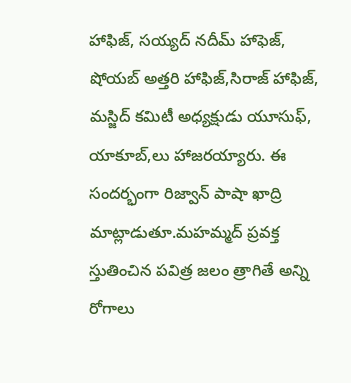హాఫిజ్, సయ్యద్ నదీమ్ హాఫెజ్, షోయబ్ అత్తరి హాఫిజ్,సిరాజ్ హాఫిజ్, మస్జిద్ కమిటీ అధ్యక్షుడు యూసుఫ్, యాకూబ్,లు హాజరయ్యారు. ఈ సందర్భంగా రిజ్వాన్ పాషా ఖాద్రి మాట్లాడుతూ.మహమ్మద్ ప్రవక్త స్తుతించిన పవిత్ర జలం త్రాగితే అన్ని రోగాలు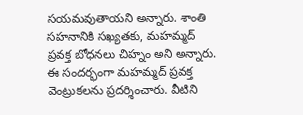సయమవుతాయని అన్నారు. శాంతి సహనానికి సఖ్యతకు, మహమ్మద్ ప్రవక్త బోధనలు చిహ్నం అని అన్నారు. ఈ సందర్భంగా మహమ్మద్ ప్రవక్త వెంట్రుకలను ప్రదర్శించారు. వీటిని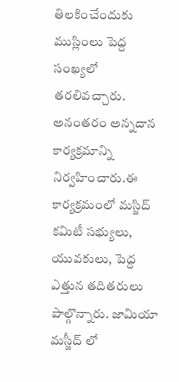తిలకించేందుకు ముస్లింలు పెద్ద సంఖ్యలో తరలివచ్చారు. అనంతరం అన్నదాన కార్యక్రమాన్ని నిర్వహించారు.ఈ కార్యక్రమంలో మస్జిద్ కమిటీ సభ్యులు, యువకులు, పెద్ద ఎత్తున తదితరులు పాల్గొన్నారు. జామియా మస్జీద్ లో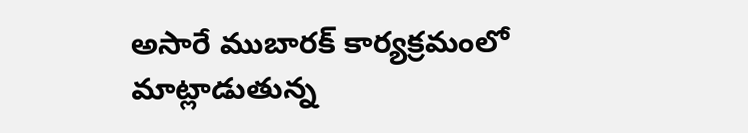అసారే ముబారక్ కార్యక్రమంలో మాట్లాడుతున్న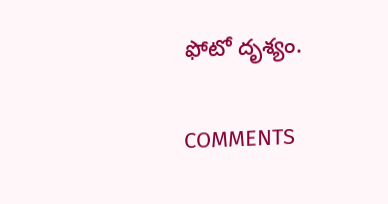ఫోటో దృశ్యం.

COMMENTS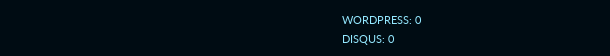WORDPRESS: 0
DISQUS: 0